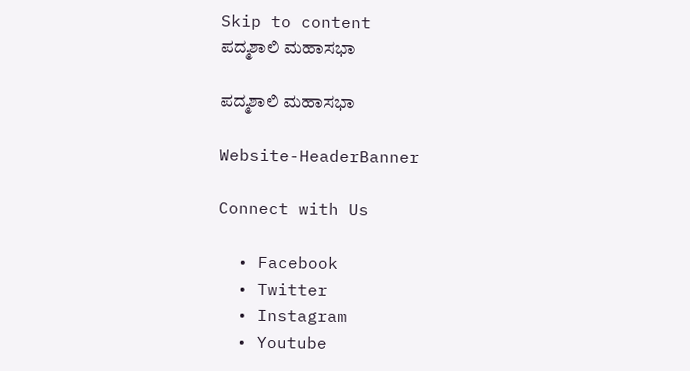Skip to content
ಪದ್ಮಶಾಲಿ ಮಹಾಸಭಾ

ಪದ್ಮಶಾಲಿ ಮಹಾಸಭಾ

Website-HeaderBanner

Connect with Us

  • Facebook
  • Twitter
  • Instagram
  • Youtube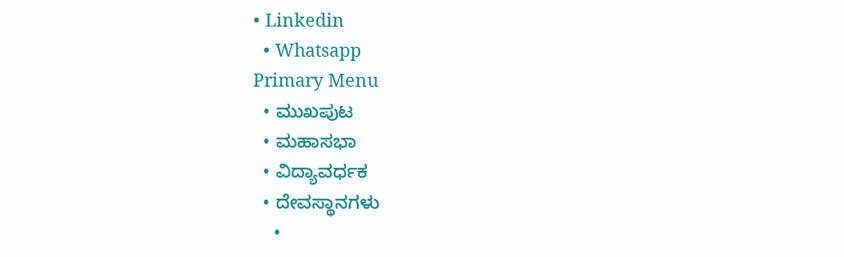• Linkedin
  • Whatsapp
Primary Menu
  • ಮುಖಪುಟ
  • ಮಹಾಸಭಾ
  • ವಿದ್ಯಾವರ್ಧಕ
  • ದೇವಸ್ಥಾನಗಳು
    •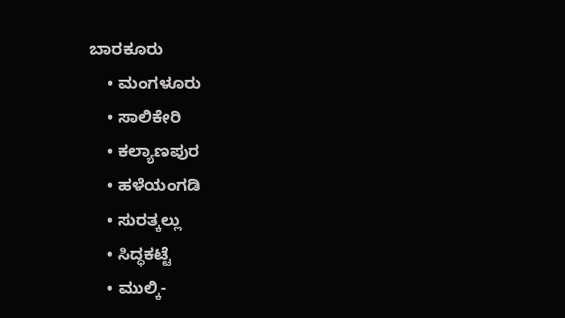ಬಾರಕೂರು
    • ಮಂಗಳೂರು
    • ಸಾಲಿಕೇರಿ
    • ಕಲ್ಯಾಣಪುರ
    • ಹಳೆಯಂಗಡಿ
    • ಸುರತ್ಕಲ್ಲು
    • ಸಿದ್ಧಕಟ್ಟೆ
    • ಮುಲ್ಕಿ-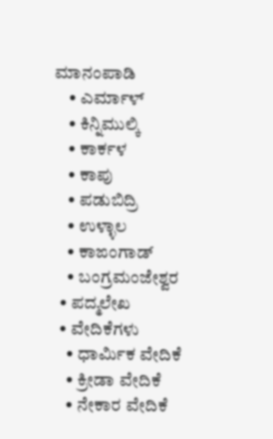ಮಾನಂಪಾಡಿ
    • ಎರ್ಮಾಳ್
    • ಕಿನ್ನಿಮುಲ್ಕಿ
    • ಕಾರ್ಕಳ
    • ಕಾಪು
    • ಪಡುಬಿದ್ರಿ
    • ಉಳ್ಳಾಲ
    • ಕಾಙಂಗಾಡ್
    • ಬಂಗ್ರಮಂಜೇಶ್ವರ
  • ಪದ್ಮಲೇಖ
  • ವೇದಿಕೆಗಳು
    • ಧಾರ್ಮಿಕ ವೇದಿಕೆ
    • ಕ್ರೀಡಾ ವೇದಿಕೆ
    • ನೇಕಾರ ವೇದಿಕೆ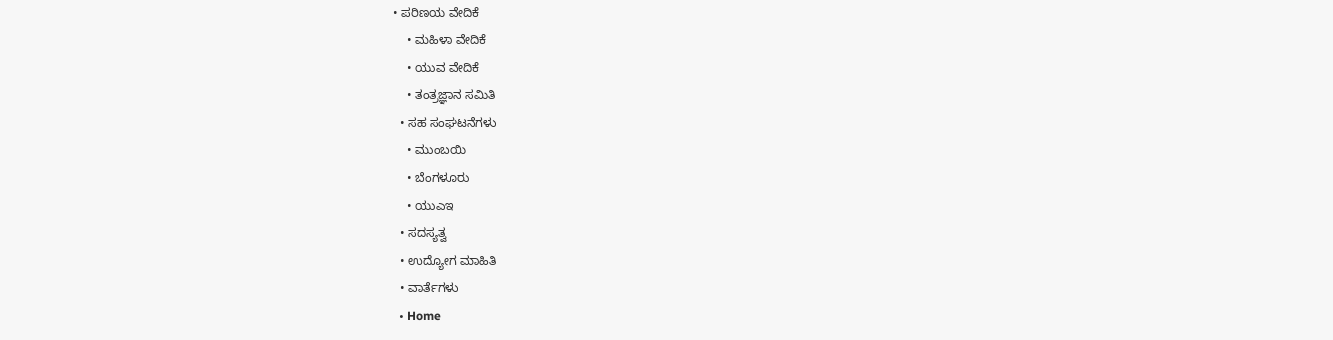• ಪರಿಣಯ ವೇದಿಕೆ
    • ಮಹಿಳಾ ವೇದಿಕೆ
    • ಯುವ ವೇದಿಕೆ
    • ತಂತ್ರಜ್ಞಾನ ಸಮಿತಿ
  • ಸಹ ಸಂಘಟನೆಗಳು
    • ಮುಂಬಯಿ
    • ಬೆಂಗಳೂರು
    • ಯುಎಇ
  • ಸದಸ್ಯತ್ವ
  • ಉದ್ಯೋಗ ಮಾಹಿತಿ
  • ವಾರ್ತೆಗಳು
  • Home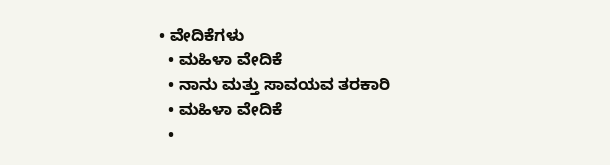• ವೇದಿಕೆಗಳು
  • ಮಹಿಳಾ ವೇದಿಕೆ
  • ನಾನು ಮತ್ತು ಸಾವಯವ ತರಕಾರಿ
  • ಮಹಿಳಾ ವೇದಿಕೆ
  •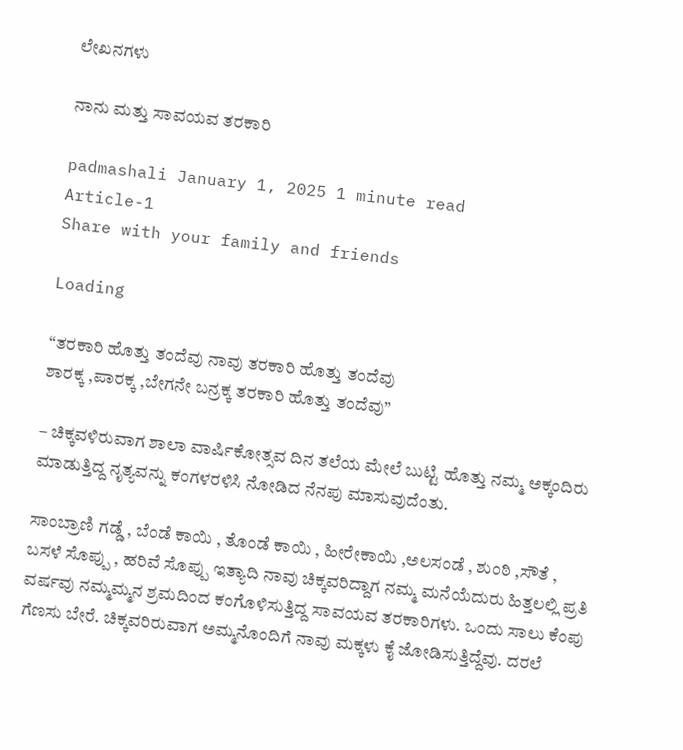ಲೇಖನಗಳು

ನಾನು ಮತ್ತು ಸಾವಯವ ತರಕಾರಿ

padmashali January 1, 2025 1 minute read
Article-1
Share with your family and friends

Loading

“ತರಕಾರಿ ಹೊತ್ತು ತಂದೆವು ನಾವು ತರಕಾರಿ ಹೊತ್ತು ತಂದೆವು
ಶಾರಕ್ಕ ,ಪಾರಕ್ಕ ,ಬೇಗನೇ ಬನ್ರಕ್ಕ ತರಕಾರಿ ಹೊತ್ತು ತಂದೆವು”

– ಚಿಕ್ಕವಳಿರುವಾಗ ಶಾಲಾ ವಾರ್ಷಿಕೋತ್ಸವ ದಿನ ತಲೆಯ ಮೇಲೆ ಬುಟ್ಟಿ ಹೊತ್ತು ನಮ್ಮ ಅಕ್ಕಂದಿರು ಮಾಡುತ್ತಿದ್ದ ನೃತ್ಯವನ್ನು ಕಂಗಳರಳಿಸಿ ನೋಡಿದ ನೆನಪು ಮಾಸುವುದೆಂತು.

ಸಾಂಬ್ರಾಣಿ ಗಡ್ಡೆ , ಬೆಂಡೆ ಕಾಯಿ , ತೊಂಡೆ ಕಾಯಿ , ಹೀರೇಕಾಯಿ ,ಅಲಸಂಡೆ , ಶುಂಠಿ ,ಸೌತೆ , ಬಸಳೆ ಸೊಪ್ಪು , ಹರಿವೆ ಸೊಪ್ಪು ಇತ್ಯಾದಿ ನಾವು ಚಿಕ್ಕವರಿದ್ದಾಗ ನಮ್ಮ ಮನೆಯೆದುರು ಹಿತ್ತಲಲ್ಲಿ ಪ್ರತಿ ವರ್ಷವು ನಮ್ಮಮ್ಮನ ಶ್ರಮದಿಂದ ಕಂಗೊಳಿಸುತ್ತಿದ್ದ ಸಾವಯವ ತರಕಾರಿಗಳು. ಒಂದು ಸಾಲು ಕೆಂಪು ಗೆಣಸು ಬೇರೆ. ಚಿಕ್ಕವರಿರುವಾಗ ಅಮ್ಮನೊಂದಿಗೆ ನಾವು ಮಕ್ಕಳು ಕೈ ಜೋಡಿಸುತ್ತಿದ್ದೆವು. ದರಲೆ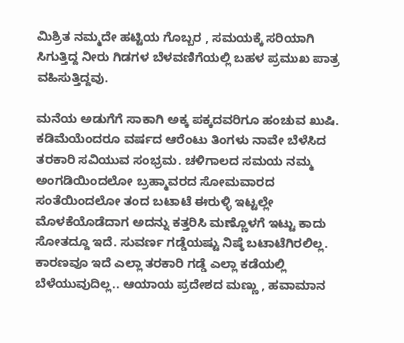ಮಿಶ್ರಿತ ನಮ್ಮದೇ ಹಟ್ಟಿಯ ಗೊಬ್ಬರ , ಸಮಯಕ್ಕೆ ಸರಿಯಾಗಿ ಸಿಗುತ್ತಿದ್ದ ನೀರು ಗಿಡಗಳ ಬೆಳವಣಿಗೆಯಲ್ಲಿ ಬಹಳ ಪ್ರಮುಖ ಪಾತ್ರ ವಹಿಸುತ್ತಿದ್ದವು.

ಮನೆಯ ಅಡುಗೆಗೆ ಸಾಕಾಗಿ ಅಕ್ಕ ಪಕ್ಕದವರಿಗೂ ಹಂಚುವ ಖುಷಿ. ಕಡಿಮೆಯೆಂದರೂ ವರ್ಷದ ಆರೆಂಟು ತಿಂಗಳು ನಾವೇ ಬೆಳೆಸಿದ ತರಕಾರಿ ಸವಿಯುವ ಸಂಭ್ರಮ. ಚಳಿಗಾಲದ ಸಮಯ ನಮ್ಮ ಅಂಗಡಿಯಿಂದಲೋ ಬ್ರಹ್ಮಾವರದ ಸೋಮವಾರದ ಸಂತೆಯಿಂದಲೋ ತಂದ ಬಟಾಟೆ ಈರುಳ್ಳಿ ಇಟ್ಟಲ್ಲೇ ಮೊಳಕೆಯೊಡೆದಾಗ ಅದನ್ನು ಕತ್ತರಿಸಿ ಮಣ್ಣೊಳಗೆ ಇಟ್ಟು ಕಾದು ಸೋತದ್ದೂ ಇದೆ. ಸುವರ್ಣ ಗಡ್ಡೆಯಷ್ಟು ನಿಷ್ಠೆ ಬಟಾಟೆಗಿರಲಿಲ್ಲ. ಕಾರಣವೂ ಇದೆ ಎಲ್ಲಾ ತರಕಾರಿ ಗಡ್ಡೆ ಎಲ್ಲಾ ಕಡೆಯಲ್ಲಿ ಬೆಳೆಯುವುದಿಲ್ಲ.. ಆಯಾಯ ಪ್ರದೇಶದ ಮಣ್ಣು , ಹವಾಮಾನ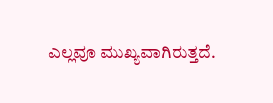ಎಲ್ಲವೂ ಮುಖ್ಯವಾಗಿರುತ್ತದೆ.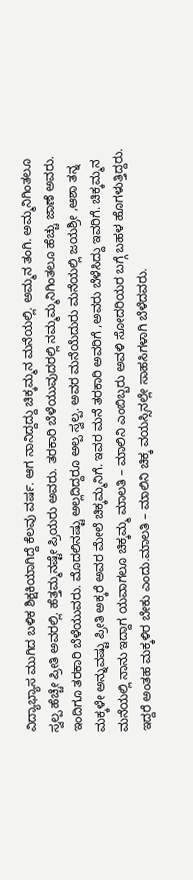ವಿದ್ಯಾಭ್ಯಾಸ ಮುಗಿದ ಬಳಿಕ ಶಿಕ್ಷಕಿಯಾಗಿದ್ದೆ ಕೆಲವು ವರ್ಷ. ಆಗ ನಾನಿದ್ದದ್ದು ಚಿಕ್ಕಮ್ಮನ ಮನೆಯಲ್ಲಿ. ಅಮ್ಮನ ತಂಗಿ. ಅಮ್ಮನಿಗಿಂತಲೂ ಸ್ವಲ್ಪ ಹೆಚ್ಚೇ ಪ್ರೀತಿ ಅವರಲ್ಲಿ. ಹೆತ್ತಮ್ಮನಷ್ಟೇ ಪ್ರಿಯರು ಅವರು. ತರಕಾರಿ ಬೆಳೆಯುವುದರಲ್ಲಿ ನಮ್ಮಮ್ಮನಿಗಿಂತಲೂ ಹೆಚ್ಚು ಜಾಣೆ ಅವರು. ಇಂದಿಗೂ ತರಕಾರಿ ಬೆಳೆಯುವರು. ಮೊದಲಿನಷ್ಟು ಅಲ್ಲದಿದ್ದರೂ ಅಲ್ಪ ಸ್ವಲ್ಪ. ಅವರ ಮನೆಯೆದುರು ಮನೆಯಲ್ಲಿ ಜಯಶ್ರೀ ,ಆಶಾ ತನ್ನ ಮಕ್ಕಳೇ ಅನ್ನುವಷ್ಟು ಪ್ರೀತಿ ಅಕ್ಕರೆ ಅವರ ಮೇಲೆ ಚಿಕ್ಕಮ್ಮನಿಗೆ. ಇವರ ಮನೆ ತರಕಾರಿ ಅವರಿಗೆ ,ಅವರು ಬೆಳೆಸಿದ್ದು ಇವರಿಗೆ. ಚಿಕ್ಕಮ್ಮನ ಮನೆಯಲ್ಲಿ ನಾನು ಇದ್ದಾಗ ಯವಾಗಲೂ ಚಿಕ್ಕಮ್ಮ ಮಾಲತಿ – ಮಾಲಿನಿ ಎಂಬಿಬ್ಬರು ಅವಳಿ ಸೋದರಿಯರ ಬಗ್ಗೆ ಬಹಳ ಹೊಗಳುತ್ತಿದ್ದರು. ಇದ್ದರೆ ಅಂತಹ ಮಕ್ಕಳಿರ ಬೇಕು ಎಂದು.ಮಾಲತಿ – ಮಾಲಿನಿ ಚಿಕ್ಕ ವಯಸ್ಸಿನಲ್ಲೇ ಸಾಹಸಿಗಳಾಗಿ ಬೆಳೆದವರು.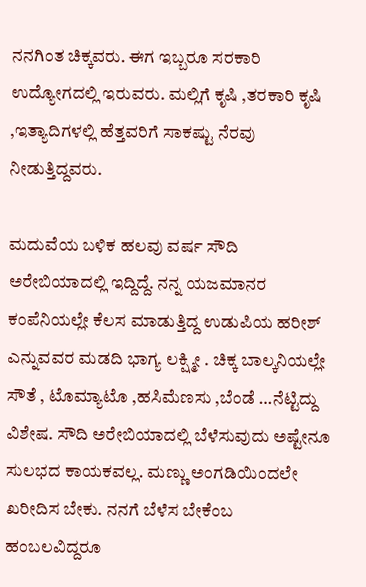ನನಗಿಂತ ಚಿಕ್ಕವರು. ಈಗ ಇಬ್ಬರೂ ಸರಕಾರಿ ಉದ್ಯೋಗದಲ್ಲಿ ಇರುವರು. ಮಲ್ಲಿಗೆ ಕೃಷಿ ,ತರಕಾರಿ ಕೃಷಿ ,ಇತ್ಯಾದಿಗಳಲ್ಲಿ ಹೆತ್ತವರಿಗೆ ಸಾಕಷ್ಟು ನೆರವು ನೀಡುತ್ತಿದ್ದವರು.

ಮದುವೆಯ ಬಳಿಕ ಹಲವು ವರ್ಷ ಸೌದಿ ಅರೇಬಿಯಾದಲ್ಲಿ ಇದ್ದಿದ್ದೆ. ನನ್ನ ಯಜಮಾನರ ಕಂಪೆನಿಯಲ್ಲೇ ಕೆಲಸ ಮಾಡುತ್ತಿದ್ದ ಉಡುಪಿಯ ಹರೀಶ್ ಎನ್ನುವವರ ಮಡದಿ ಭಾಗ್ಯ ಲಕ್ಷ್ಮೀ . ಚಿಕ್ಕ ಬಾಲ್ಕನಿಯಲ್ಲೇ ಸೌತೆ , ಟೊಮ್ಯಾಟೊ ,ಹಸಿಮೆಣಸು ,ಬೆಂಡೆ …ನೆಟ್ಟಿದ್ದು ವಿಶೇಷ. ಸೌದಿ ಅರೇಬಿಯಾದಲ್ಲಿ ಬೆಳೆಸುವುದು ಅಷ್ಟೇನೂ ಸುಲಭದ ಕಾಯಕವಲ್ಲ. ಮಣ್ಣು ಅಂಗಡಿಯಿಂದಲೇ ಖರೀದಿಸ ಬೇಕು. ನನಗೆ ಬೆಳೆಸ ಬೇಕೆಂಬ ಹಂಬಲವಿದ್ದರೂ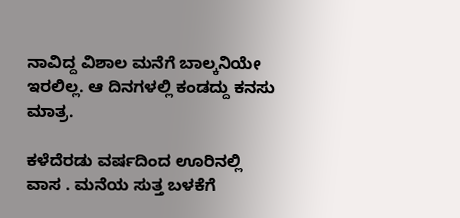ನಾವಿದ್ದ ವಿಶಾಲ ಮನೆಗೆ ಬಾಲ್ಕನಿಯೇ ಇರಲಿಲ್ಲ. ಆ ದಿನಗಳಲ್ಲಿ ಕಂಡದ್ದು ಕನಸು ಮಾತ್ರ.

ಕಳೆದೆರಡು ವರ್ಷದಿಂದ ಊರಿನಲ್ಲಿ ವಾಸ . ಮನೆಯ ಸುತ್ತ ಬಳಕೆಗೆ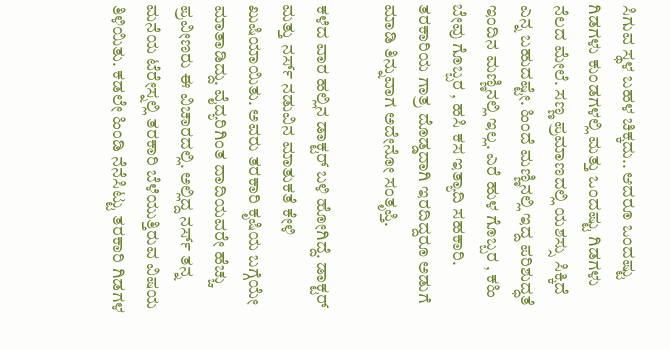ಸಿಗುವ ಸ್ಥಳ ಬಹಳ ಚಿಕ್ಕದು.. ಆದರೂ ಒಂದಷ್ಟು ಗಿಡಗಳು ಕುಂಡಗಳಲ್ಲಿ ಮತ್ತು ಒಂದಷ್ಟು ಗಿಡಗಳು ನೆಲದ ಮೇಲೆ. ಸಣ್ಣ ಪ್ರಮಾಣದಲ್ಲಿ ಯಶಸ್ಸು ಸಿಕ್ಕಿದೆ ಎನ್ನ ಬಹುದಷ್ಟೇ. ಹಿಂದೆ ಮಣ್ಣಿನಲ್ಲಿ ಇದ್ದ ಪರಿಶುದ್ಧತೆ ಇಂದಿನ ಮಣ್ಣಿನಲ್ಲಿ ಇಲ್ಲ. ಎರೆ ಹುಳ ಗೊಬ್ಬರ , ಕಹಿ ಬೇವು ಗೊಬ್ಬರ , ಹಸಿ ಕಸ ಇತ್ಯಾದಿ ಸಹಕಾರಿ. ತರಕಾರಿಯ ಗಾತ್ರ ದೊಡ್ಡದಾಗಿ ಇರದಿದ್ದರೂ ಅಡುಗೆ ಮಾಡಿ ತಿನ್ನುವಾಗ ಅದೇನೋ ಸಂತೃಪ್ತಿ.

ಕಳೆದ ವಾರ ಹಲ್ಲಿನ ಡಾಕ್ಟರ್ ಬಳಿ ಹೋಗಿದ್ದೆ. ಡಾಕ್ಟರ್ ಮತ್ತು ನರ್ಸ್ ನಡುವಿನ ಮಾತುಕತೆ ಕೇಳಿ ಖುಷಿಯಾಯಿತು. ಅವರು ತರಕಾರಿ ಕೃಷಿಯ ಬಗ್ಗೆಯೇ ಮಾತಾಡಿದ್ದು. ವೈದ್ಯರಿಗಿಂತ ದಾದಿಯವರೇ ಹೆಚ್ಚು ಪ್ರವೀಣರು ಈ ವಿಚಾರದಲ್ಲಿ. ಅಲ್ಲಿದ್ದ ನರ್ಸ್ ತನ್ನ ಮನೆಯ ಟೆರೇಸ್ನಲ್ಲಿ ತರಕಾರಿ ಬೆಳೆಯುತ್ತಿರುವ ವಿಷಯ ತಿಳಿಯಿತು. ಕಡಲೇ ಹಿಂಡಿ ನೆನೆಸಿಟ್ಟು ತರಕಾರಿ ಗಿಡಗಳ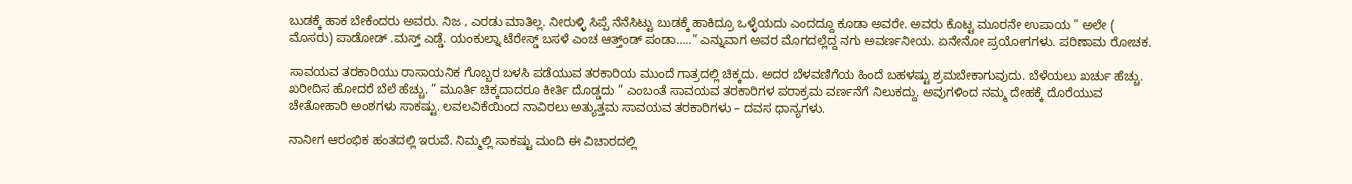ಬುಡಕ್ಕೆ ಹಾಕ ಬೇಕೆಂದರು ಅವರು. ನಿಜ , ಎರಡು ಮಾತಿಲ್ಲ. ನೀರುಳ್ಳಿ ಸಿಪ್ಪೆ ನೆನೆಸಿಟ್ಟು ಬುಡಕ್ಕೆ ಹಾಕಿದ್ರೂ ಒಳ್ಳೆಯದು ಎಂದದ್ದೂ ಕೂಡಾ ಅವರೇ. ಅವರು ಕೊಟ್ಟ ಮೂರನೇ ಉಪಾಯ ” ಅಲೇ ( ಮೊಸರು) ಪಾಡೋಡ್ .ಮಸ್ತ್ ಎಡ್ಡೆ. ಯಂಕುಲ್ನಾ ಟೆರೇಸ್ಡ್ ಬಸಳೆ ಎಂಚ ಆತ್ತ್ಂಡ್ ಪಂಡಾ…..” ಎನ್ನುವಾಗ ಅವರ ಮೊಗದಲ್ಲೆದ್ದ ನಗು ಅವರ್ಣನೀಯ. ಏನೇನೋ ಪ್ರಯೋಗಗಳು. ಪರಿಣಾಮ ರೋಚಕ.

ಸಾವಯವ ತರಕಾರಿಯು ರಾಸಾಯನಿಕ ಗೊಬ್ಬರ ಬಳಸಿ ಪಡೆಯುವ ತರಕಾರಿಯ ಮುಂದೆ ಗಾತ್ರದಲ್ಲಿ ಚಿಕ್ಕದು. ಅದರ ಬೆಳವಣಿಗೆಯ ಹಿಂದೆ ಬಹಳಷ್ಟು ಶ್ರಮ‌ಬೇಕಾಗುವುದು. ಬೆಳೆಯಲು ಖರ್ಚು ಹೆಚ್ಚು. ಖರೀದಿಸ ಹೋದರೆ ಬೆಲೆ ಹೆಚ್ಚು. ” ಮೂರ್ತಿ ಚಿಕ್ಕದಾದರೂ ಕೀರ್ತಿ ದೊಡ್ಡದು ” ಎಂಬಂತೆ ಸಾವಯವ ತರಕಾರಿಗಳ ಪರಾಕ್ರಮ ವರ್ಣನೆಗೆ ನಿಲುಕದ್ದು. ಅವುಗಳಿಂದ ನಮ್ಮ ದೇಹಕ್ಕೆ ದೊರೆಯುವ ಚೇತೋಹಾರಿ ಅಂಶಗಳು ಸಾಕಷ್ಟು. ಲವಲವಿಕೆಯಿಂದ ನಾವಿರಲು ಅತ್ಯುತ್ತಮ ಸಾವಯವ ತರಕಾರಿಗಳು – ದವಸ ಧಾನ್ಯಗಳು.

ನಾನೀಗ ಆರಂಭಿಕ ಹಂತದಲ್ಲಿ ಇರುವೆ. ನಿಮ್ಮಲ್ಲಿ ಸಾಕಷ್ಟು ಮಂದಿ ಈ ವಿಚಾರದಲ್ಲಿ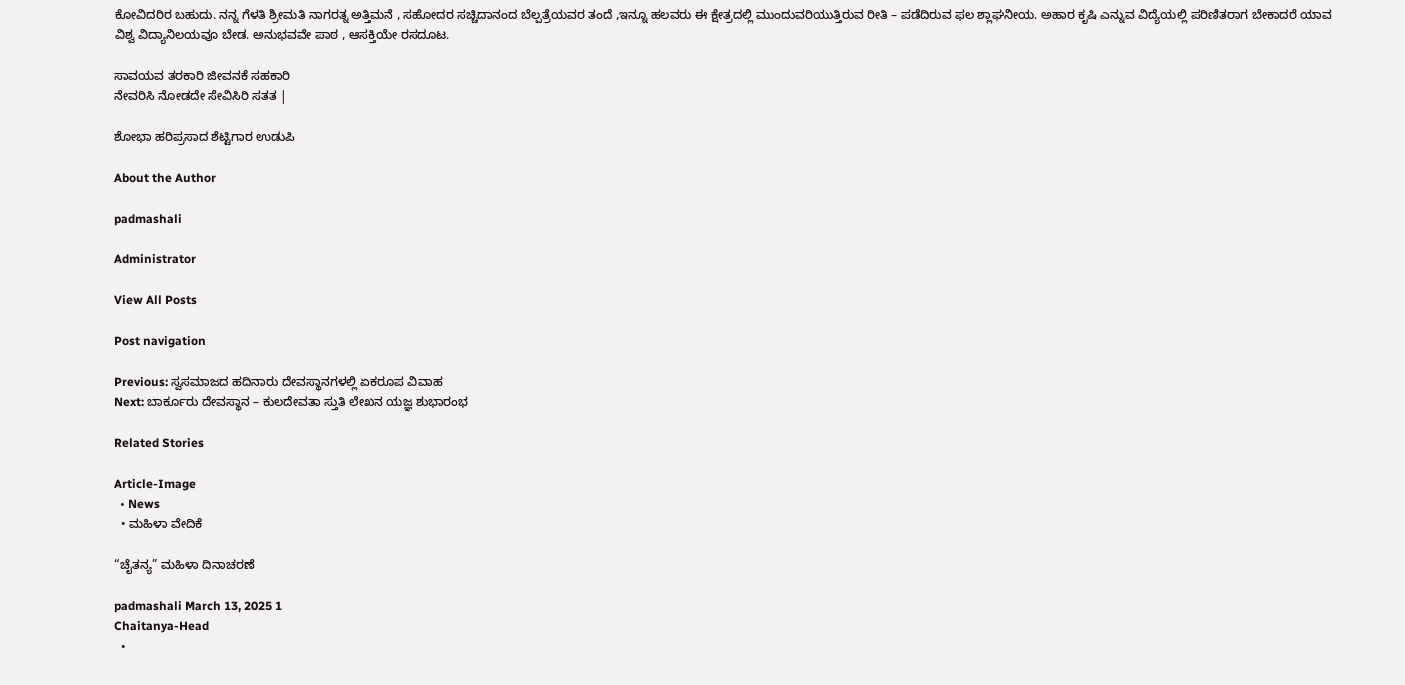ಕೋವಿದರಿರ ಬಹುದು. ನನ್ನ ಗೆಳತಿ ಶ್ರೀಮತಿ ನಾಗರತ್ನ ಅತ್ತಿಮನೆ , ಸಹೋದರ ಸಚ್ಚಿದಾನಂದ ಬೆಲ್ಪತ್ರೆಯವರ ತಂದೆ ,ಇನ್ನೂ ಹಲವರು ಈ ಕ್ಷೇತ್ರದಲ್ಲಿ ಮುಂದುವರಿಯುತ್ತಿರುವ ರೀತಿ – ಪಡೆದಿರುವ ಫಲ ಶ್ಲಾಘನೀಯ. ಅಹಾರ ಕೃಷಿ ಎನ್ನುವ ವಿದ್ಯೆಯಲ್ಲಿ ಪರಿಣಿತರಾಗ ಬೇಕಾದರೆ ಯಾವ ವಿಶ್ವ ವಿದ್ಯಾನಿಲಯವೂ ಬೇಡ. ಅನುಭವವೇ ಪಾಠ , ಆಸಕ್ತಿಯೇ ರಸದೂಟ.

ಸಾವಯವ ತರಕಾರಿ ಜೀವನಕೆ ಸಹಕಾರಿ
ನೇವರಿಸಿ ನೋಡದೇ ಸೇವಿಸಿರಿ ಸತತ |

ಶೋಭಾ ಹರಿಪ್ರಸಾದ ಶೆಟ್ಟಿಗಾರ ಉಡುಪಿ

About the Author

padmashali

Administrator

View All Posts

Post navigation

Previous: ಸ್ವಸಮಾಜದ ಹದಿನಾರು ದೇವಸ್ಥಾನಗಳಲ್ಲಿ ಏಕರೂಪ ವಿವಾಹ
Next: ಬಾರ್ಕೂರು ದೇವಸ್ಥಾನ – ಕುಲದೇವತಾ ಸ್ತುತಿ ಲೇಖನ ಯಜ್ಞ ಶುಭಾರಂಭ

Related Stories

Article-Image
  • News
  • ಮಹಿಳಾ ವೇದಿಕೆ

“ಚೈತನ್ಯ” ಮಹಿಳಾ ದಿನಾಚರಣೆ

padmashali March 13, 2025 1
Chaitanya-Head
  •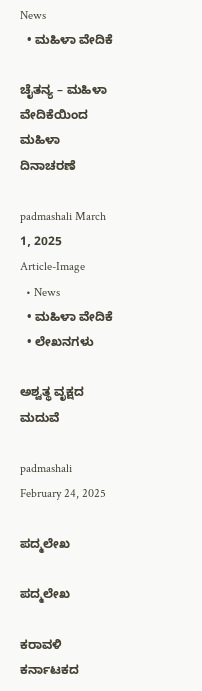News
  • ಮಹಿಳಾ ವೇದಿಕೆ

ಚೈತನ್ಯ – ಮಹಿಳಾ ವೇದಿಕೆಯಿಂದ ಮಹಿಳಾ ದಿನಾಚರಣೆ

padmashali March 1, 2025
Article-Image
  • News
  • ಮಹಿಳಾ ವೇದಿಕೆ
  • ಲೇಖನಗಳು

ಅಶ್ವತ್ಥ ವೃಕ್ಷದ ಮದುವೆ

padmashali February 24, 2025

ಪದ್ಮಲೇಖ

ಪದ್ಮಲೇಖ

ಕರಾವಳಿ ಕರ್ನಾಟಕದ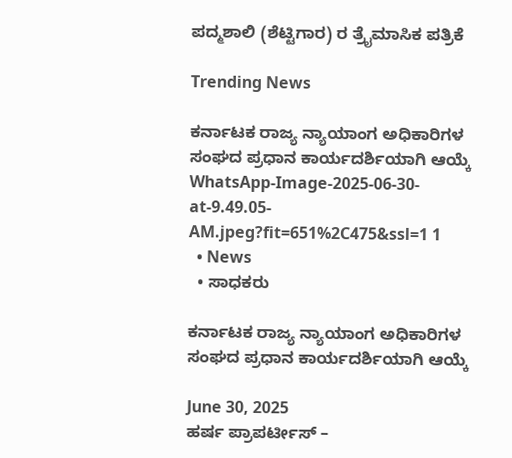ಪದ್ಮಶಾಲಿ (ಶೆಟ್ಟಿಗಾರ) ರ ತ್ರೈಮಾಸಿಕ ಪತ್ರಿಕೆ

Trending News

ಕರ್ನಾಟಕ ರಾಜ್ಯ ನ್ಯಾಯಾಂಗ ಅಧಿಕಾರಿಗಳ ಸಂಘದ ಪ್ರಧಾನ ಕಾರ್ಯದರ್ಶಿಯಾಗಿ ಆಯ್ಕೆ WhatsApp-Image-2025-06-30-at-9.49.05-AM.jpeg?fit=651%2C475&ssl=1 1
  • News
  • ಸಾಧಕರು

ಕರ್ನಾಟಕ ರಾಜ್ಯ ನ್ಯಾಯಾಂಗ ಅಧಿಕಾರಿಗಳ ಸಂಘದ ಪ್ರಧಾನ ಕಾರ್ಯದರ್ಶಿಯಾಗಿ ಆಯ್ಕೆ

June 30, 2025
ಹರ್ಷ ಪ್ರಾಪರ್ಟೀಸ್ –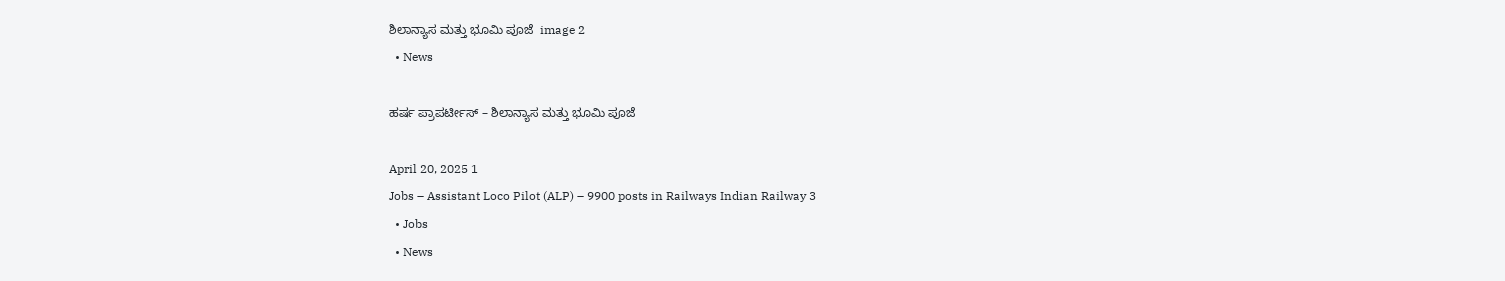ಶಿಲಾನ್ಯಾಸ ಮತ್ತು ಭೂಮಿ ಪೂಜೆ  image 2
  • News

ಹರ್ಷ ಪ್ರಾಪರ್ಟೀಸ್ – ಶಿಲಾನ್ಯಾಸ ಮತ್ತು ಭೂಮಿ ಪೂಜೆ

April 20, 2025 1
Jobs – Assistant Loco Pilot (ALP) – 9900 posts in Railways Indian Railway 3
  • Jobs
  • News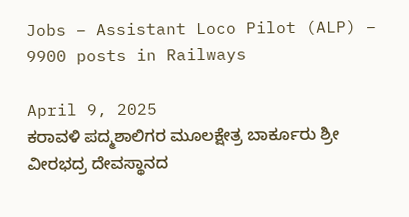Jobs – Assistant Loco Pilot (ALP) – 9900 posts in Railways

April 9, 2025
ಕರಾವಳಿ ಪದ್ಮಶಾಲಿಗರ ಮೂಲಕ್ಷೇತ್ರ ಬಾರ್ಕೂರು ಶ್ರೀ ವೀರಭದ್ರ ದೇವಸ್ಥಾನದ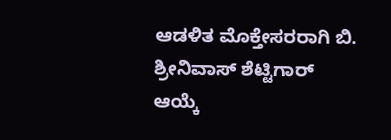ಆಡಳಿತ ಮೊಕ್ತೇಸರರಾಗಿ ಬಿ. ಶ್ರೀನಿವಾಸ್ ಶೆಟ್ಟಿಗಾರ್ ಆಯ್ಕೆ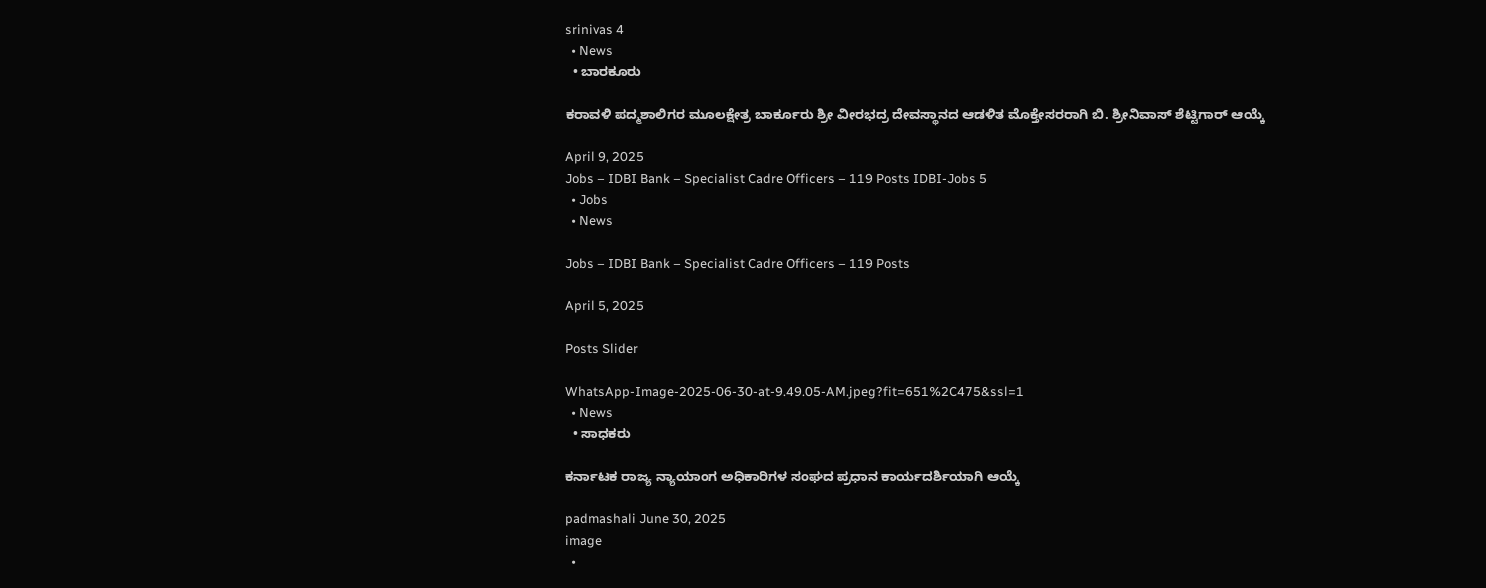srinivas 4
  • News
  • ಬಾರಕೂರು

ಕರಾವಳಿ ಪದ್ಮಶಾಲಿಗರ ಮೂಲಕ್ಷೇತ್ರ ಬಾರ್ಕೂರು ಶ್ರೀ ವೀರಭದ್ರ ದೇವಸ್ಥಾನದ ಆಡಳಿತ ಮೊಕ್ತೇಸರರಾಗಿ ಬಿ. ಶ್ರೀನಿವಾಸ್ ಶೆಟ್ಟಿಗಾರ್ ಆಯ್ಕೆ

April 9, 2025
Jobs – IDBI Bank – Specialist Cadre Officers – 119 Posts IDBI-Jobs 5
  • Jobs
  • News

Jobs – IDBI Bank – Specialist Cadre Officers – 119 Posts

April 5, 2025

Posts Slider

WhatsApp-Image-2025-06-30-at-9.49.05-AM.jpeg?fit=651%2C475&ssl=1
  • News
  • ಸಾಧಕರು

ಕರ್ನಾಟಕ ರಾಜ್ಯ ನ್ಯಾಯಾಂಗ ಅಧಿಕಾರಿಗಳ ಸಂಘದ ಪ್ರಧಾನ ಕಾರ್ಯದರ್ಶಿಯಾಗಿ ಆಯ್ಕೆ

padmashali June 30, 2025
image
  •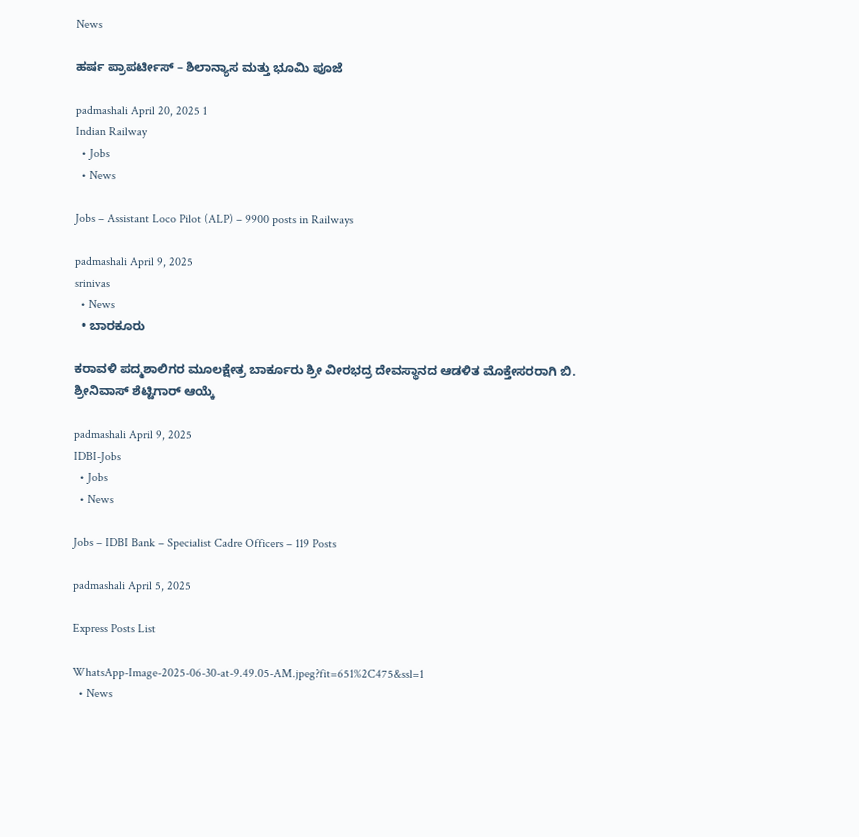News

ಹರ್ಷ ಪ್ರಾಪರ್ಟೀಸ್ – ಶಿಲಾನ್ಯಾಸ ಮತ್ತು ಭೂಮಿ ಪೂಜೆ

padmashali April 20, 2025 1
Indian Railway
  • Jobs
  • News

Jobs – Assistant Loco Pilot (ALP) – 9900 posts in Railways

padmashali April 9, 2025
srinivas
  • News
  • ಬಾರಕೂರು

ಕರಾವಳಿ ಪದ್ಮಶಾಲಿಗರ ಮೂಲಕ್ಷೇತ್ರ ಬಾರ್ಕೂರು ಶ್ರೀ ವೀರಭದ್ರ ದೇವಸ್ಥಾನದ ಆಡಳಿತ ಮೊಕ್ತೇಸರರಾಗಿ ಬಿ. ಶ್ರೀನಿವಾಸ್ ಶೆಟ್ಟಿಗಾರ್ ಆಯ್ಕೆ

padmashali April 9, 2025
IDBI-Jobs
  • Jobs
  • News

Jobs – IDBI Bank – Specialist Cadre Officers – 119 Posts

padmashali April 5, 2025

Express Posts List

WhatsApp-Image-2025-06-30-at-9.49.05-AM.jpeg?fit=651%2C475&ssl=1
  • News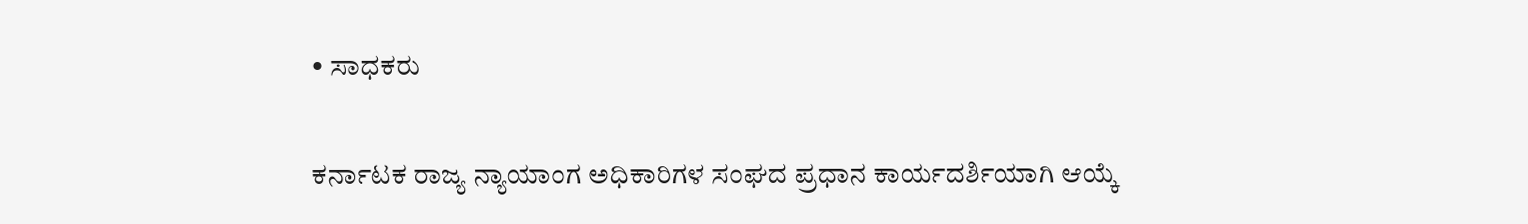• ಸಾಧಕರು

ಕರ್ನಾಟಕ ರಾಜ್ಯ ನ್ಯಾಯಾಂಗ ಅಧಿಕಾರಿಗಳ ಸಂಘದ ಪ್ರಧಾನ ಕಾರ್ಯದರ್ಶಿಯಾಗಿ ಆಯ್ಕೆ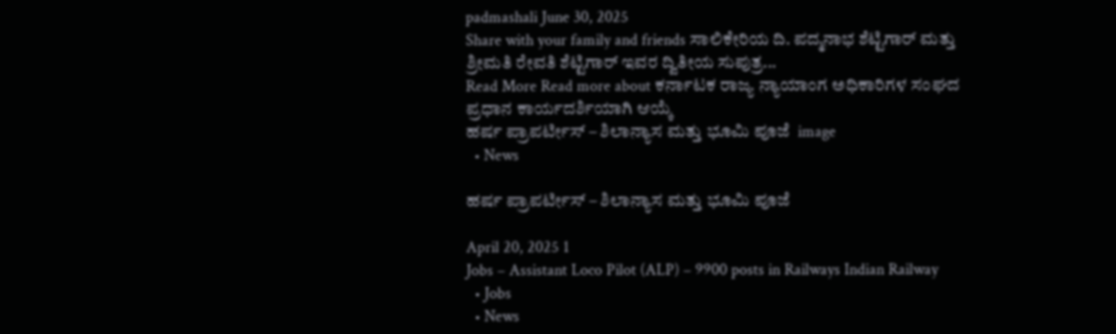padmashali June 30, 2025
Share with your family and friends ಸಾಲಿಕೇರಿಯ ದಿ. ಪದ್ಮನಾಭ ಶೆಟ್ಟಿಗಾರ್ ಮತ್ತು ಶ್ರೀಮತಿ ರೇವತಿ ಶೆಟ್ಟಿಗಾರ್ ಇವರ ದ್ವಿತೀಯ ಸುಪುತ್ರ...
Read More Read more about ಕರ್ನಾಟಕ ರಾಜ್ಯ ನ್ಯಾಯಾಂಗ ಅಧಿಕಾರಿಗಳ ಸಂಘದ ಪ್ರಧಾನ ಕಾರ್ಯದರ್ಶಿಯಾಗಿ ಆಯ್ಕೆ
ಹರ್ಷ ಪ್ರಾಪರ್ಟೀಸ್ – ಶಿಲಾನ್ಯಾಸ ಮತ್ತು ಭೂಮಿ ಪೂಜೆ  image
  • News

ಹರ್ಷ ಪ್ರಾಪರ್ಟೀಸ್ – ಶಿಲಾನ್ಯಾಸ ಮತ್ತು ಭೂಮಿ ಪೂಜೆ

April 20, 2025 1
Jobs – Assistant Loco Pilot (ALP) – 9900 posts in Railways Indian Railway
  • Jobs
  • News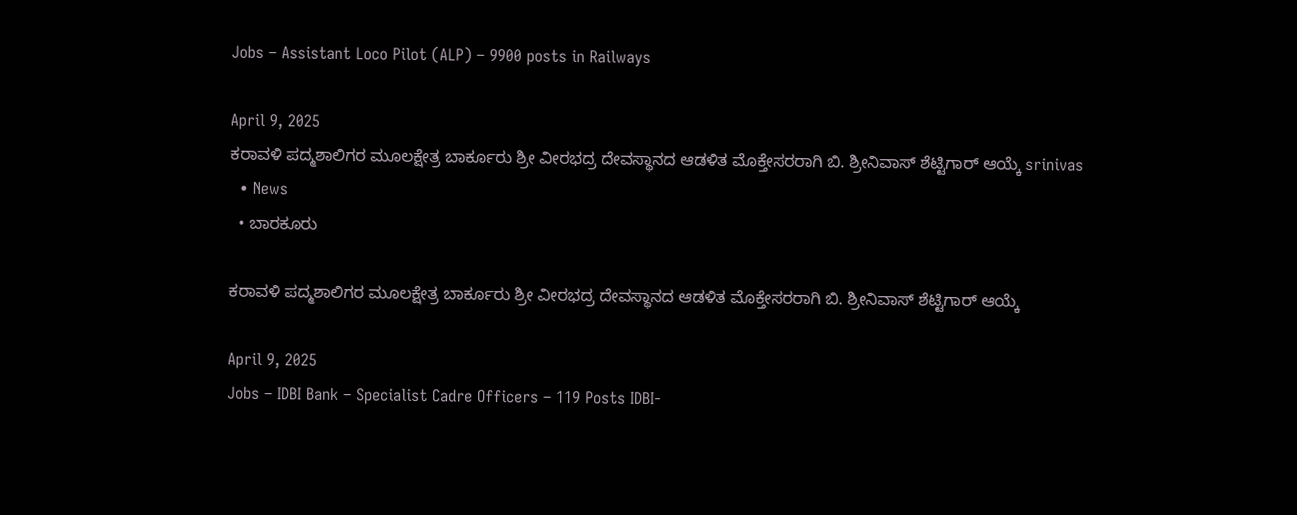Jobs – Assistant Loco Pilot (ALP) – 9900 posts in Railways

April 9, 2025
ಕರಾವಳಿ ಪದ್ಮಶಾಲಿಗರ ಮೂಲಕ್ಷೇತ್ರ ಬಾರ್ಕೂರು ಶ್ರೀ ವೀರಭದ್ರ ದೇವಸ್ಥಾನದ ಆಡಳಿತ ಮೊಕ್ತೇಸರರಾಗಿ ಬಿ. ಶ್ರೀನಿವಾಸ್ ಶೆಟ್ಟಿಗಾರ್ ಆಯ್ಕೆ srinivas
  • News
  • ಬಾರಕೂರು

ಕರಾವಳಿ ಪದ್ಮಶಾಲಿಗರ ಮೂಲಕ್ಷೇತ್ರ ಬಾರ್ಕೂರು ಶ್ರೀ ವೀರಭದ್ರ ದೇವಸ್ಥಾನದ ಆಡಳಿತ ಮೊಕ್ತೇಸರರಾಗಿ ಬಿ. ಶ್ರೀನಿವಾಸ್ ಶೆಟ್ಟಿಗಾರ್ ಆಯ್ಕೆ

April 9, 2025
Jobs – IDBI Bank – Specialist Cadre Officers – 119 Posts IDBI-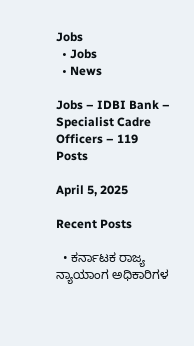Jobs
  • Jobs
  • News

Jobs – IDBI Bank – Specialist Cadre Officers – 119 Posts

April 5, 2025

Recent Posts

  • ಕರ್ನಾಟಕ ರಾಜ್ಯ ನ್ಯಾಯಾಂಗ ಅಧಿಕಾರಿಗಳ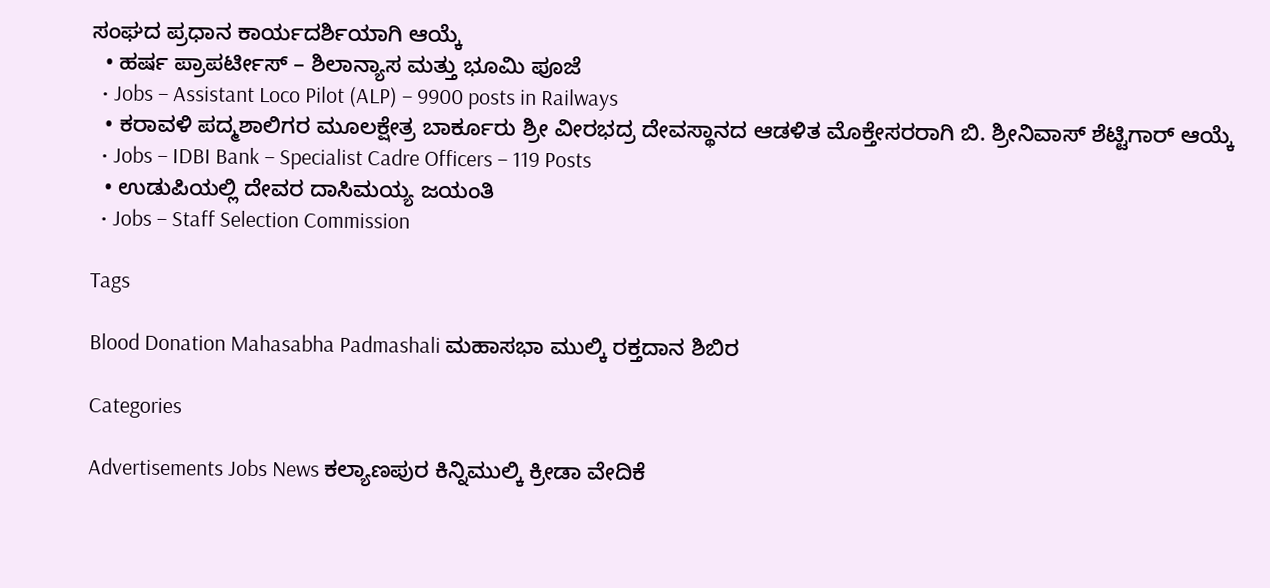ಸಂಘದ ಪ್ರಧಾನ ಕಾರ್ಯದರ್ಶಿಯಾಗಿ ಆಯ್ಕೆ
  • ಹರ್ಷ ಪ್ರಾಪರ್ಟೀಸ್ – ಶಿಲಾನ್ಯಾಸ ಮತ್ತು ಭೂಮಿ ಪೂಜೆ
  • Jobs – Assistant Loco Pilot (ALP) – 9900 posts in Railways
  • ಕರಾವಳಿ ಪದ್ಮಶಾಲಿಗರ ಮೂಲಕ್ಷೇತ್ರ ಬಾರ್ಕೂರು ಶ್ರೀ ವೀರಭದ್ರ ದೇವಸ್ಥಾನದ ಆಡಳಿತ ಮೊಕ್ತೇಸರರಾಗಿ ಬಿ. ಶ್ರೀನಿವಾಸ್ ಶೆಟ್ಟಿಗಾರ್ ಆಯ್ಕೆ
  • Jobs – IDBI Bank – Specialist Cadre Officers – 119 Posts
  • ಉಡುಪಿಯಲ್ಲಿ ದೇವರ ದಾಸಿಮಯ್ಯ ಜಯಂತಿ
  • Jobs – Staff Selection Commission

Tags

Blood Donation Mahasabha Padmashali ಮಹಾಸಭಾ ಮುಲ್ಕಿ ರಕ್ತದಾನ ಶಿಬಿರ

Categories

Advertisements Jobs News ಕಲ್ಯಾಣಪುರ ಕಿನ್ನಿಮುಲ್ಕಿ ಕ್ರೀಡಾ ವೇದಿಕೆ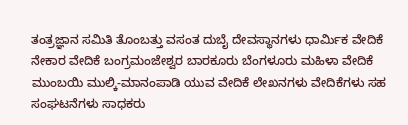ತಂತ್ರಜ್ಞಾನ ಸಮಿತಿ ತೊಂಬತ್ತು ವಸಂತ ದುಬೈ ದೇವಸ್ಥಾನಗಳು ಧಾರ್ಮಿಕ ವೇದಿಕೆ ನೇಕಾರ ವೇದಿಕೆ ಬಂಗ್ರಮಂಜೇಶ್ವರ ಬಾರಕೂರು ಬೆಂಗಳೂರು ಮಹಿಳಾ ವೇದಿಕೆ ಮುಂಬಯಿ ಮುಲ್ಕಿ-ಮಾನಂಪಾಡಿ ಯುವ ವೇದಿಕೆ ಲೇಖನಗಳು ವೇದಿಕೆಗಳು ಸಹ ಸಂಘಟನೆಗಳು ಸಾಧಕರು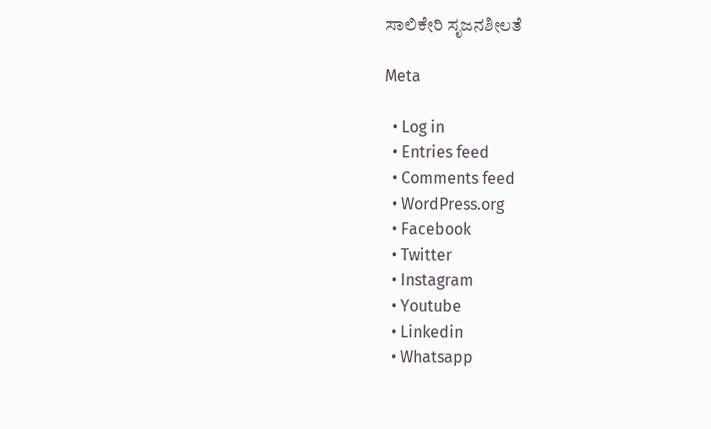ಸಾಲಿಕೇರಿ ಸೃಜನಶೀಲತೆ

Meta

  • Log in
  • Entries feed
  • Comments feed
  • WordPress.org
  • Facebook
  • Twitter
  • Instagram
  • Youtube
  • Linkedin
  • Whatsapp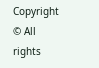Copyright © All rights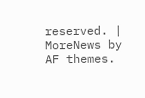reserved. | MoreNews by AF themes.